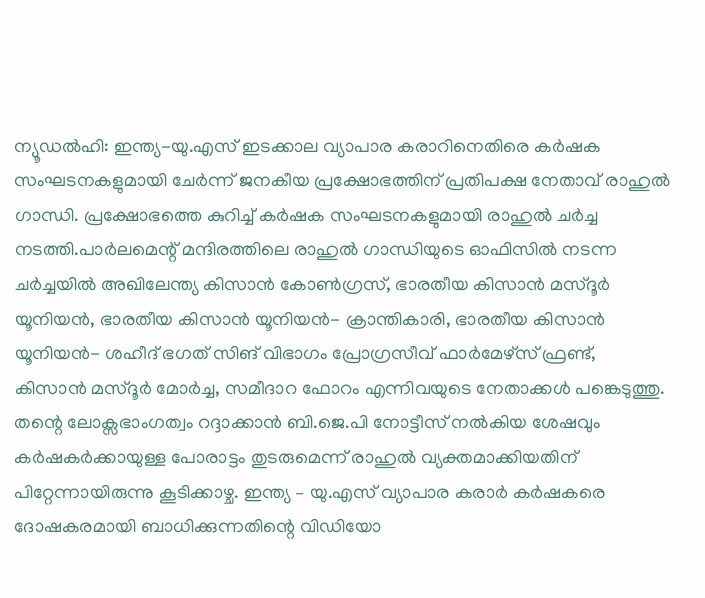ന്യൂഡൽഹി: ഇന്ത്യ-യു.എസ് ഇടക്കാല വ്യാപാര കരാറിനെതിരെ കർഷക സംഘടനകളുമായി ചേർന്ന് ജനകീയ പ്രക്ഷോഭത്തിന് പ്രതിപക്ഷ നേതാവ് രാഹുൽ ഗാന്ധി. പ്രക്ഷോഭത്തെ കുറിച്ച് കർഷക സംഘടനകളുമായി രാഹുൽ ചർച്ച നടത്തി.പാർലമെന്റ് മന്ദിരത്തിലെ രാഹുൽ ഗാന്ധിയുടെ ഓഫിസിൽ നടന്ന ചർച്ചയിൽ അഖിലേന്ത്യ കിസാൻ കോൺഗ്രസ്, ഭാരതീയ കിസാൻ മസ്ദൂർ യൂനിയൻ, ഭാരതീയ കിസാൻ യൂനിയൻ- ക്രാന്തികാരി, ഭാരതീയ കിസാൻ യൂനിയൻ- ശഹീദ് ഭഗത് സിങ് വിഭാഗം പ്രോഗ്രസീവ് ഫാർമേഴ്സ് ഫ്രണ്ട്, കിസാൻ മസ്ദൂർ മോർച്ച, സമീദാറ ഫോറം എന്നിവയുടെ നേതാക്കൾ പങ്കെടുത്തു.
തന്റെ ലോക്സഭാംഗത്വം റദ്ദാക്കാൻ ബി.ജെ.പി നോട്ടീസ് നൽകിയ ശേഷവും കർഷകർക്കായുള്ള പോരാട്ടം തുടരുമെന്ന് രാഹുൽ വ്യക്തമാക്കിയതിന് പിറ്റേന്നായിരുന്നു കൂടിക്കാഴ്ച. ഇന്ത്യ – യു.എസ് വ്യാപാര കരാർ കർഷകരെ ദോഷകരമായി ബാധിക്കുന്നതിന്റെ വിഡിയോ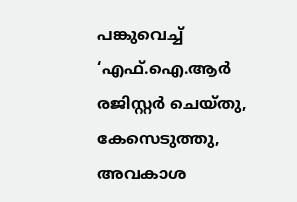പങ്കുവെച്ച് ‘എഫ്.ഐ.ആർ രജിസ്റ്റർ ചെയ്തു, കേസെടുത്തു, അവകാശ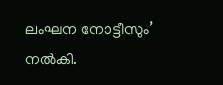ലംഘന നോട്ടീസും’ നൽകി.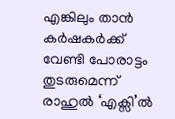എങ്കിലും താൻ കർഷകർക്ക് വേണ്ടി പോരാട്ടം തുടരുമെന്ന് രാഹുൽ ‘എക്സി’ൽ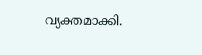വ്യക്തമാക്കി.